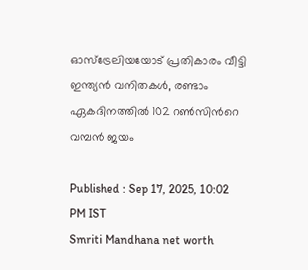ഓസ്ട്രേലിയയോട് പ്രതികാരം വീട്ടി ഇന്ത്യൻ വനിതകള്‍, രണ്ടാം ഏകദിനത്തില്‍ 102 റണ്‍സിന്‍റെ വമ്പന്‍ ജയം

Published : Sep 17, 2025, 10:02 PM IST
Smriti Mandhana net worth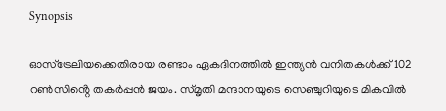Synopsis

ഓസ്ട്രേലിയക്കെതിരായ രണ്ടാം ഏകദിനത്തിൽ ഇന്ത്യൻ വനിതകൾക്ക് 102 റൺസിൻ്റെ തകർപ്പൻ ജയം. സ്മൃതി മന്ദാനയുടെ സെഞ്ചുറിയുടെ മികവിൽ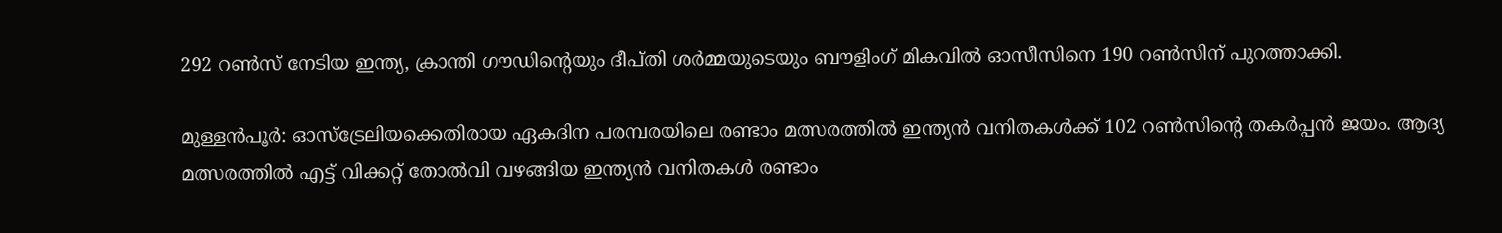292 റൺസ് നേടിയ ഇന്ത്യ, ക്രാന്തി ഗൗഡിൻ്റെയും ദീപ്തി ശർമ്മയുടെയും ബൗളിംഗ് മികവിൽ ഓസീസിനെ 190 റൺസിന് പുറത്താക്കി.

മുള്ളന്‍പൂര്‍: ഓസ്ട്രേലിയക്കെതിരായ ഏകദിന പരമ്പരയിലെ രണ്ടാം മത്സരത്തില്‍ ഇന്ത്യൻ വനിതകള്‍ക്ക് 102 റണ്‍സിന്‍റെ തകര്‍പ്പൻ ജയം. ആദ്യ മത്സരത്തില്‍ എട്ട് വിക്കറ്റ് തോല്‍വി വഴങ്ങിയ ഇന്ത്യൻ വനിതകള്‍ രണ്ടാം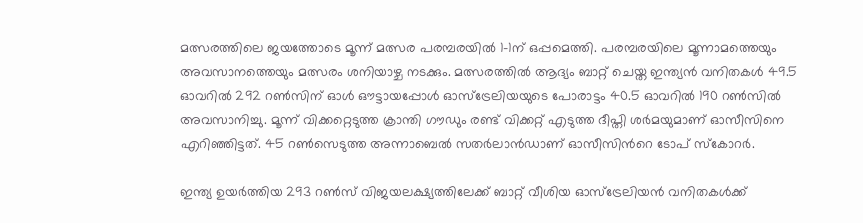മത്സരത്തിലെ ജയത്തോടെ മൂന്ന് മത്സര പരമ്പരയില്‍ 1-1ന് ഒപ്പമെത്തി. പരമ്പരയിലെ മൂന്നാമത്തെയും അവസാനത്തെയും മത്സരം ശനിയാഴ്ച നടക്കും. മത്സരത്തില്‍ ആദ്യം ബാറ്റ് ചെയ്ത ഇന്ത്യൻ വനിതകള്‍ 49.5 ഓവറില്‍ 292 റണ്‍സിന് ഓള്‍ ഔട്ടായപ്പോള്‍ ഓസ്ട്രേലിയയുടെ പോരാട്ടം 40.5 ഓവറില്‍ 190 റണ്‍സില്‍ അവസാനിച്ചു. മൂന്ന് വിക്കറ്റെടുത്ത ക്രാന്തി ഗൗഡും രണ്ട് വിക്കറ്റ് എടുത്ത ദീപ്തി ശര്‍മയുമാണ് ഓസീസിനെ എറിഞ്ഞിട്ടത്. 45 റണ്‍സെടുത്ത അന്നാബെല്‍ സതര്‍ലാന്‍ഡാണ് ഓസീസിന്‍റെ ടോപ് സ്കോറര്‍.

ഇന്ത്യ ഉയര്‍ത്തിയ 293 റണ്‍സ് വിജയലക്ഷ്യത്തിലേക്ക് ബാറ്റ് വീശിയ ഓസ്ട്രേലിയന്‍ വനിതകള്‍ക്ക്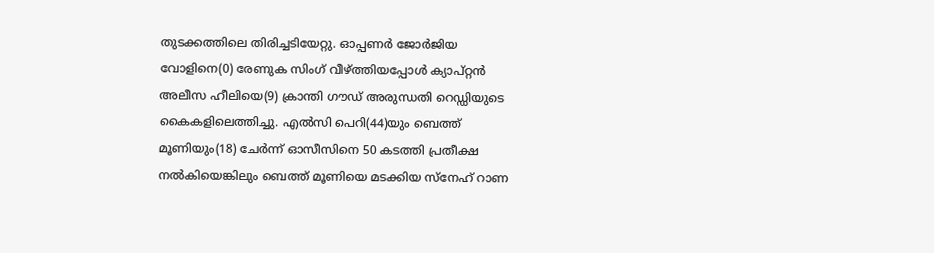തുടക്കത്തിലെ തിരിച്ചടിയേറ്റു. ഓപ്പണര്‍ ജോര്‍ജിയ വോളിനെ(0) രേണുക സിംഗ് വീഴ്ത്തിയപ്പോള്‍ ക്യാപ്റ്റന്‍ അലീസ ഹീലിയെ(9) ക്രാന്തി ഗൗഡ് അരുന്ധതി റെഡ്ഡിയുടെ കൈകളിലെത്തിച്ചു. എല്‍സി പെറി(44)യും ബെത്ത് മൂണിയും(18) ചേര്‍ന്ന് ഓസീസിനെ 50 കടത്തി പ്രതീക്ഷ നല്‍കിയെങ്കിലും ബെത്ത് മൂണിയെ മടക്കിയ സ്നേഹ് റാണ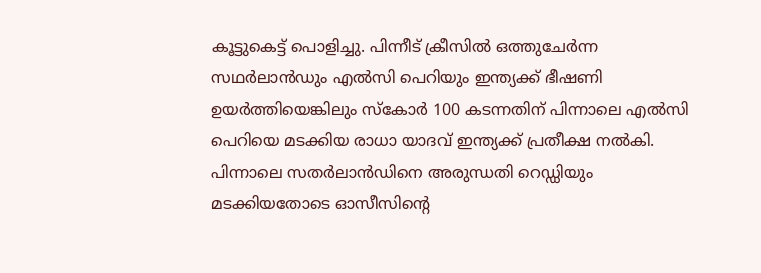കൂട്ടുകെട്ട് പൊളിച്ചു. പിന്നീട് ക്രീസില്‍ ഒത്തുചേര്‍ന്ന സഥര്‍ലാന്‍ഡും എല്‍സി പെറിയും ഇന്ത്യക്ക് ഭീഷണി ഉയര്‍ത്തിയെങ്കിലും സ്കോര്‍ 100 കടന്നതിന് പിന്നാലെ എല്‍സി പെറിയെ മടക്കിയ രാധാ യാദവ് ഇന്ത്യക്ക് പ്രതീക്ഷ നല്‍കി. പിന്നാലെ സതര്‍ലാന്‍ഡിനെ അരുന്ധതി റെഡ്ഡിയും മടക്കിയതോടെ ഓസീസിന്‍റെ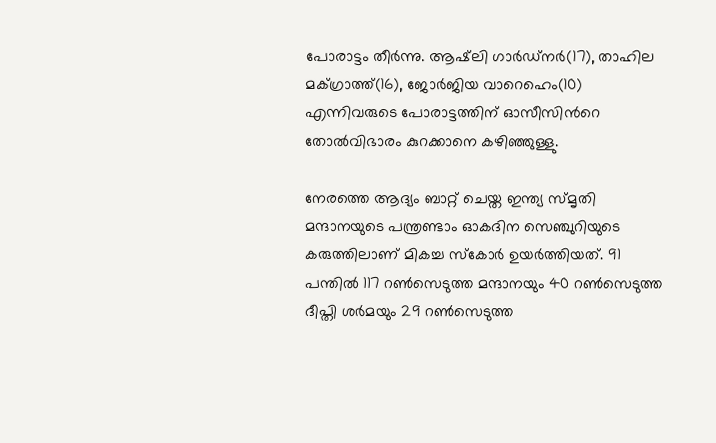പോരാട്ടം തീര്‍ന്നു. ആഷ്‌ലി ഗാര്‍ഡ്നർ(17), താഹില മക്‌ഗ്രാത്ത്(16), ജോര്‍ജിയ വാറെഹെം(10) എന്നിവരുടെ പോരാട്ടത്തിന് ഓസീസിന്‍റെ തോല്‍വിഭാരം കുറക്കാനെ കഴിഞ്ഞുള്ളു.

നേരത്തെ ആദ്യം ബാറ്റ് ചെയ്ത ഇന്ത്യ സ്മൃതി മന്ദാനയുടെ പന്ത്രണ്ടാം ഓകദിന സെഞ്ചുറിയുടെ കരുത്തിലാണ് മികച്ച സ്കോര്‍ ഉയര്‍ത്തിയത്. 91 പന്തില്‍ 117 റണ്‍സെടുത്ത മന്ദാനയും 40 റണ്‍സെടുത്ത ദീപ്തി ശര്‍മയും 29 റണ്‍സെടുത്ത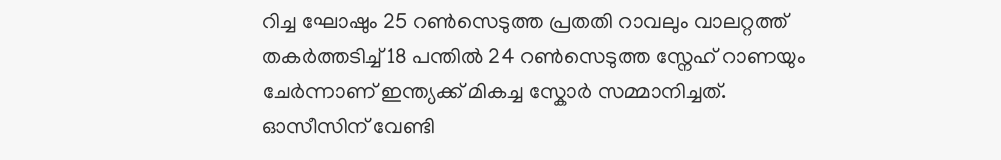റിച്ച ഘോഷും 25 റണ്‍സെടുത്ത പ്രതതി റാവലും വാലറ്റത്ത് തകര്‍ത്തടിച്ച് 18 പന്തില്‍ 24 റണ്‍സെടുത്ത സ്നേഹ് റാണയും ചേര്‍ന്നാണ് ഇന്ത്യക്ക് മികച്ച സ്കോര്‍ സമ്മാനിച്ചത്. ഓസീസിന് വേണ്ടി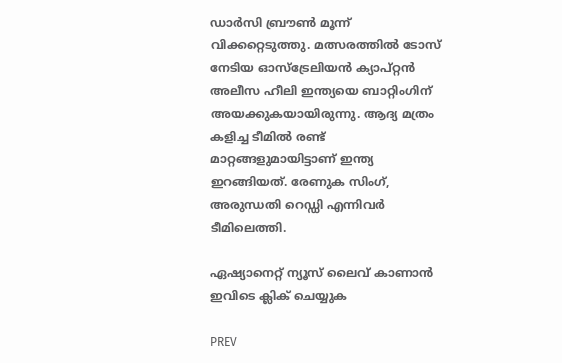ഡാര്‍സി ബ്രൗണ്‍ മൂന്ന് വിക്കറ്റെടുത്തു. മത്സരത്തില്‍ ടോസ് നേടിയ ഓസ്‌ട്രേലിയന്‍ ക്യാപ്റ്റന്‍ അലീസ ഹീലി ഇന്ത്യയെ ബാറ്റിംഗിന് അയക്കുകയായിരുന്നു. ആദ്യ മത്രം കളിച്ച ടീമില്‍ രണ്ട് മാറ്റങ്ങളുമായിട്ടാണ് ഇന്ത്യ ഇറങ്ങിയത്. രേണുക സിംഗ്, അരുന്ധതി റെഡ്ഡി എന്നിവര്‍ ടീമിലെത്തി.

ഏഷ്യാനെറ്റ് ന്യൂസ് ലൈവ് കാണാന്‍ ഇവിടെ ക്ലിക് ചെയ്യുക

PREV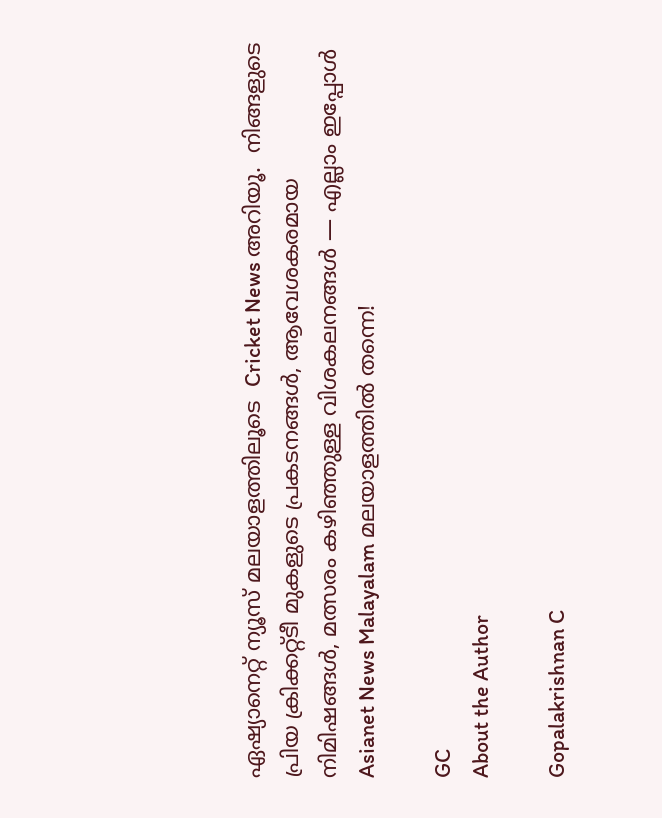ഏഷ്യാനെറ്റ് ന്യൂസ് മലയാളത്തിലൂടെ  Cricket News അറിയൂ.  നിങ്ങളുടെ പ്രിയ ക്രിക്കറ്റ്ടീ മുകളുടെ പ്രകടനങ്ങൾ, ആവേശകരമായ നിമിഷങ്ങൾ, മത്സരം കഴിഞ്ഞുള്ള വിശകലനങ്ങൾ — എല്ലാം ഇപ്പോൾ Asianet News Malayalam മലയാളത്തിൽ തന്നെ!

GC
About the Author

Gopalakrishnan C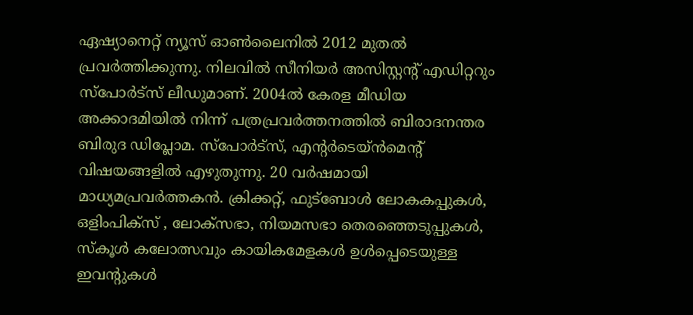ഏഷ്യാനെറ്റ് ന്യൂസ് ഓണ്‍ലൈനില്‍ 2012 മുതല്‍ പ്രവര്‍ത്തിക്കുന്നു. നിലവില്‍ സീനിയര്‍ അസിസ്റ്റന്‍റ് എഡിറ്ററും സ്പോർട്സ് ലീഡുമാണ്. 2004ൽ കേരള മീഡിയ അക്കാദമിയില്‍ നിന്ന് പത്രപ്രവര്‍ത്തനത്തില്‍ ബിരാദനന്തര ബിരുദ ഡിപ്ലോമ. സ്പോര്‍ട്സ്, എന്‍റര്‍ടെയ്ൻമെന്‍റ് വിഷയങ്ങളില്‍ എഴുതുന്നു. 20 വര്‍ഷമായി മാധ്യമപ്രവര്‍ത്തകൻ. ക്രിക്കറ്റ്, ഫുട്ബോള്‍ ലോകകപ്പുകൾ, ഒളിംപിക്സ് , ലോക്സഭാ, നിയമസഭാ തെരഞ്ഞെടുപ്പുകള്‍, സ്കൂള്‍ കലോത്സവും കായികമേളകള്‍ ഉള്‍പ്പെടെയുള്ള ഇവന്‍റുകള്‍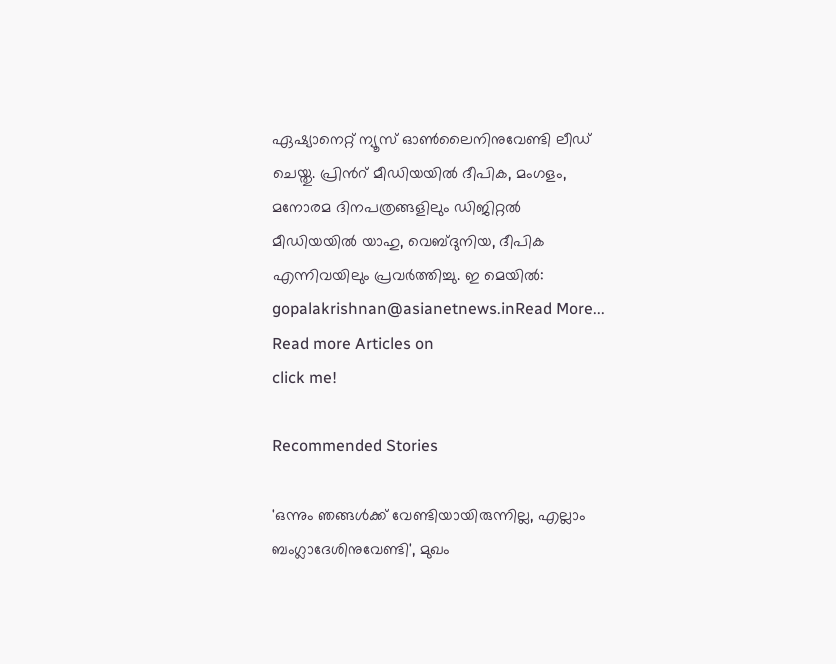ഏഷ്യാനെറ്റ് ന്യൂസ് ഓണ്‍ലൈനിനുവേണ്ടി ലീഡ് ചെയ്തു. പ്രിന്‍റ് മീഡിയയില്‍ ദീപിക, മംഗളം, മനോരമ ദിനപത്രങ്ങളിലും ഡിജിറ്റൽ മീഡിയയില്‍ യാഹു, വെബ്ദുനിയ, ദീപിക എന്നിവയിലും പ്രവര്‍ത്തിച്ചു. ഇ മെയില്‍: gopalakrishnan@asianetnews.inRead More...
Read more Articles on
click me!

Recommended Stories

'ഒന്നും ഞങ്ങള്‍ക്ക് വേണ്ടിയായിരുന്നില്ല, എല്ലാം ബംഗ്ലാദേശിനുവേണ്ടി', മുഖം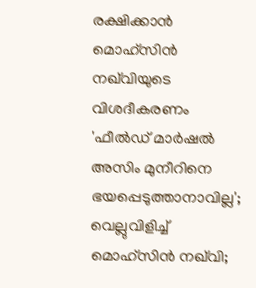രക്ഷിക്കാൻ മൊഹ്സിൻ നഖ്‌വിയുടെ വിശദീകരണം
'ഫീല്‍ഡ് മാർഷൽ അസിം മുനീറിനെ ഭയപ്പെടുത്താനാവില്ല'; വെല്ലുവിളിച്ച് മൊഹ്‌സിൻ നഖ്‌വി;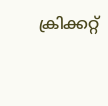ക്രിക്കറ്റ്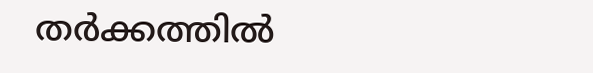തർക്കത്തിൽ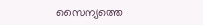സൈന്യത്തെ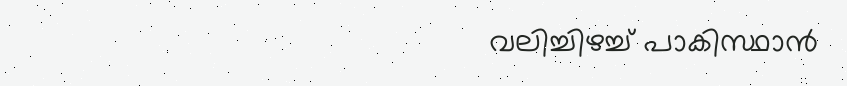വലിച്ചിഴച്ച് പാകിസ്ഥാൻ